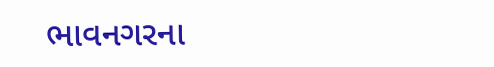ભાવનગરના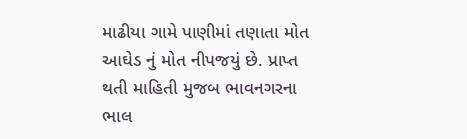માઢીયા ગામે પાણીમાં તણાતા મોત આઘેડ નું મોત નીપજયું છે. પ્રાપ્ત થતી માહિતી મુજબ ભાવનગરના ભાલ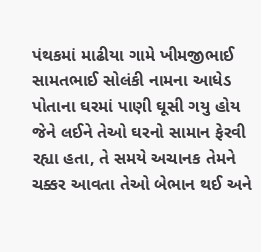પંથકમાં માઢીયા ગામે ખીમજીભાઈ સામતભાઈ સોલંકી નામના આધેડ પોતાના ઘરમાં પાણી ઘૂસી ગયુ હોય જેને લઈને તેઓ ઘરનો સામાન ફેરવી રહ્યા હતા, તે સમયે અચાનક તેમને ચક્કર આવતા તેઓ બેભાન થઈ અને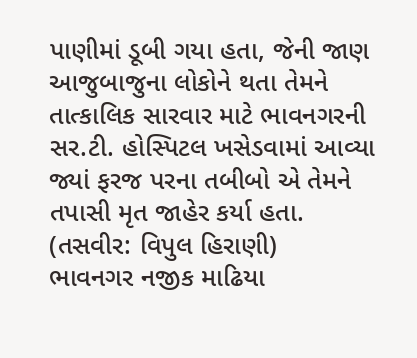પાણીમાં ડૂબી ગયા હતા, જેની જાણ આજુબાજુના લોકોને થતા તેમને તાત્કાલિક સારવાર માટે ભાવનગરની સર.ટી. હોસ્પિટલ ખસેડવામાં આવ્યા જ્યાં ફરજ પરના તબીબો એ તેમને તપાસી મૃત જાહેર કર્યા હતા. (તસવીર: વિપુલ હિરાણી)
ભાવનગર નજીક માઢિયા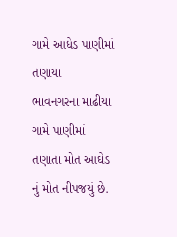ગામે આધેડ પાણીમાં તણાયા
ભાવનગરના માઢીયા ગામે પાણીમાં તણાતા મોત આઘેડ નું મોત નીપજયું છે.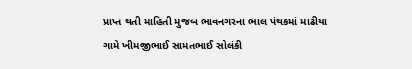પ્રાપ્ત થતી માહિતી મુજબ ભાવનગરના ભાલ પંથકમાં માઢીયા ગામે ખીમજીભાઈ સામતભાઈ સોલંકી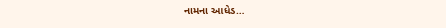નામના આધેડ…